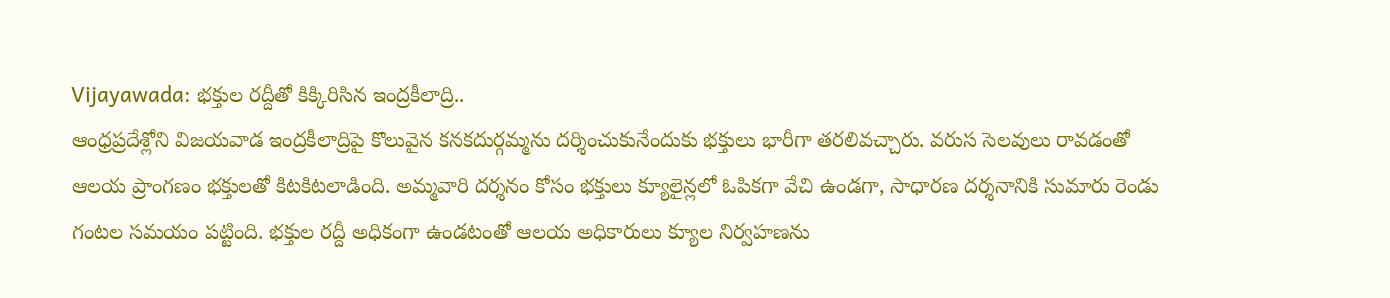Vijayawada: భక్తుల రద్దీతో కిక్కిరిసిన ఇంద్రకీలాద్రి..
ఆంధ్రప్రదేశ్లోని విజయవాడ ఇంద్రకీలాద్రిపై కొలువైన కనకదుర్గమ్మను దర్శించుకునేందుకు భక్తులు భారీగా తరలివచ్చారు. వరుస సెలవులు రావడంతో ఆలయ ప్రాంగణం భక్తులతో కిటకిటలాడింది. అమ్మవారి దర్శనం కోసం భక్తులు క్యూలైన్లలో ఓపికగా వేచి ఉండగా, సాధారణ దర్శనానికి సుమారు రెండు గంటల సమయం పట్టింది. భక్తుల రద్దీ అధికంగా ఉండటంతో ఆలయ అధికారులు క్యూల నిర్వహణను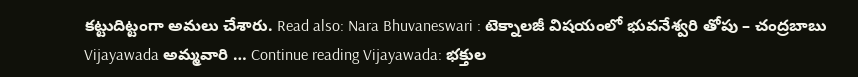కట్టుదిట్టంగా అమలు చేశారు. Read also: Nara Bhuvaneswari : టెక్నాలజీ విషయంలో భువనేశ్వరి తోపు – చంద్రబాబు Vijayawada అమ్మవారి … Continue reading Vijayawada: భక్తుల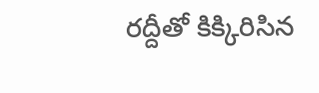రద్దీతో కిక్కిరిసిన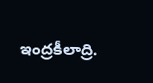ఇంద్రకీలాద్రి.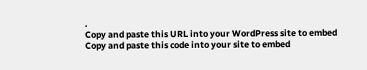.
Copy and paste this URL into your WordPress site to embed
Copy and paste this code into your site to embed